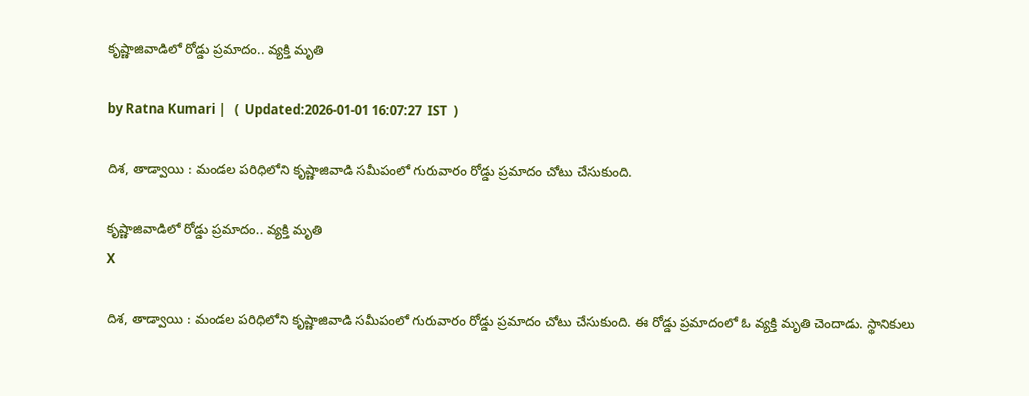కృష్ణాజివాడిలో రోడ్డు ప్ర‌మాదం.. వ్య‌క్తి మృతి

by Ratna Kumari |   (  Updated:2026-01-01 16:07:27  IST  )

దిశ‌, తాడ్వాయి : మండ‌ల ప‌రిధిలోని కృష్ణాజివాడి స‌మీపంలో గురువారం రోడ్డు ప్ర‌మాదం చోటు చేసుకుంది.

కృష్ణాజివాడిలో రోడ్డు ప్ర‌మాదం.. వ్య‌క్తి మృతి
X

దిశ‌, తాడ్వాయి : మండ‌ల ప‌రిధిలోని కృష్ణాజివాడి స‌మీపంలో గురువారం రోడ్డు ప్ర‌మాదం చోటు చేసుకుంది. ఈ రోడ్డు ప్ర‌మాదంలో ఓ వ్య‌క్తి మృతి చెందాడు. స్థానికులు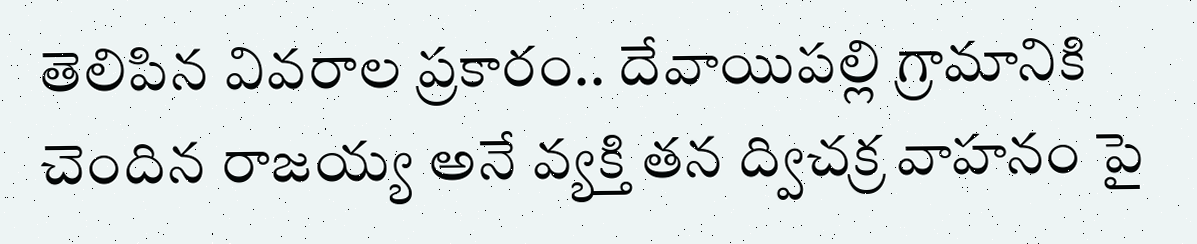తెలిపిన వివ‌రాల ప్ర‌కారం.. దేవాయిప‌ల్లి గ్రామానికి చెందిన రాజ‌య్య అనే వ్య‌క్తి త‌న ద్విచ‌క్ర వాహ‌నం పై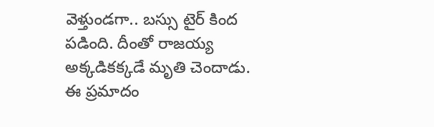వెళ్తుండ‌గా.. బ‌స్సు టైర్ కింద ప‌డింది. దీంతో రాజ‌య్య అక్క‌డిక‌క్క‌డే మృతి చెందాడు. ఈ ప్ర‌మాదం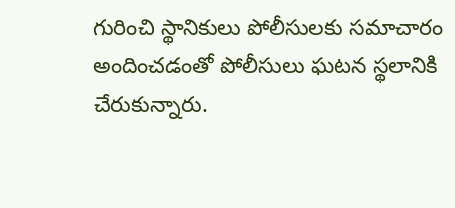గురించి స్థానికులు పోలీసుల‌కు స‌మాచారం అందించ‌డంతో పోలీసులు ఘ‌ట‌న స్థ‌లానికి చేరుకున్నారు.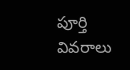పూర్తి వివ‌రాలు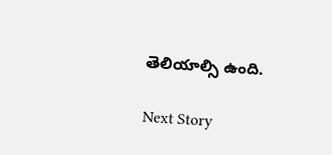తెలియాల్సి ఉంది.

Next Story